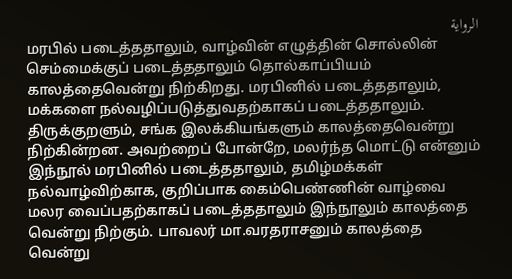الرواية
மரபில் படைத்ததாலும், வாழ்வின் எழுத்தின் சொல்லின் செம்மைக்குப் படைத்ததாலும் தொல்காப்பியம் காலத்தைவென்று நிற்கிறது. மரபினில் படைத்ததாலும், மக்களை நல்வழிப்படுத்துவதற்காகப் படைத்ததாலும். திருக்குறளும், சங்க இலக்கியங்களும் காலத்தைவென்று நிற்கின்றன. அவற்றைப் போன்றே, மலர்ந்த மொட்டு என்னும் இந்நூல் மரபினில் படைத்ததாலும், தமிழ்மக்கள் நல்வாழ்விற்காக, குறிப்பாக கைம்பெண்ணின் வாழ்வை மலர வைப்பதற்காகப் படைத்ததாலும் இந்நூலும் காலத்தை வென்று நிற்கும். பாவலர் மா.வரதராசனும் காலத்தை வென்று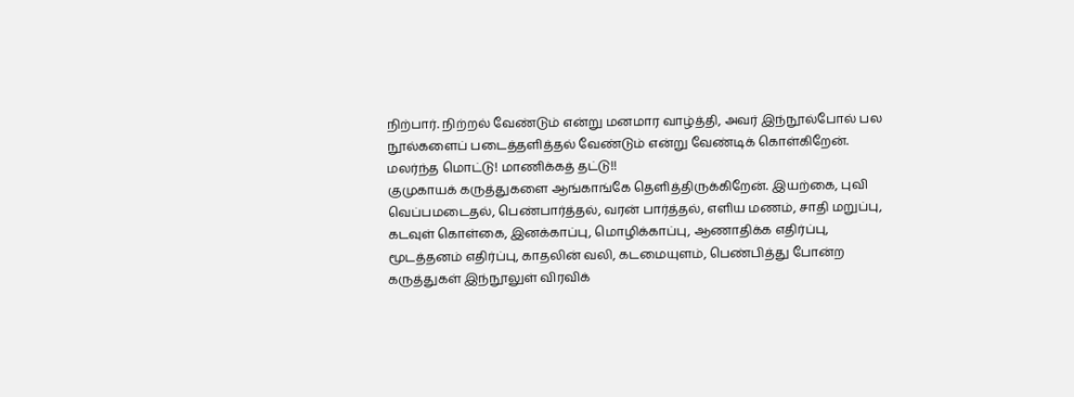நிற்பார். நிற்றல் வேண்டும் என்று மனமார வாழ்த்தி, அவர் இந்நூல்போல் பல நூல்களைப் படைத்தளித்தல் வேண்டும் என்று வேண்டிக் கொள்கிறேன்.
மலர்ந்த மொட்டு! மாணிக்கத் தட்டு!!
குமுகாயக் கருத்துகளை ஆங்காங்கே தெளித்திருக்கிறேன். இயற்கை, புவி வெப்பமடைதல், பெண்பார்த்தல், வரன் பார்த்தல், எளிய மணம், சாதி மறுப்பு, கடவுள் கொள்கை, இனக்காப்பு, மொழிக்காப்பு, ஆணாதிக்க எதிர்ப்பு, மூடத்தனம் எதிர்ப்பு, காதலின் வலி, கடமையுளம், பெண்பித்து போன்ற கருத்துகள் இந்நூலுள் விரவிக்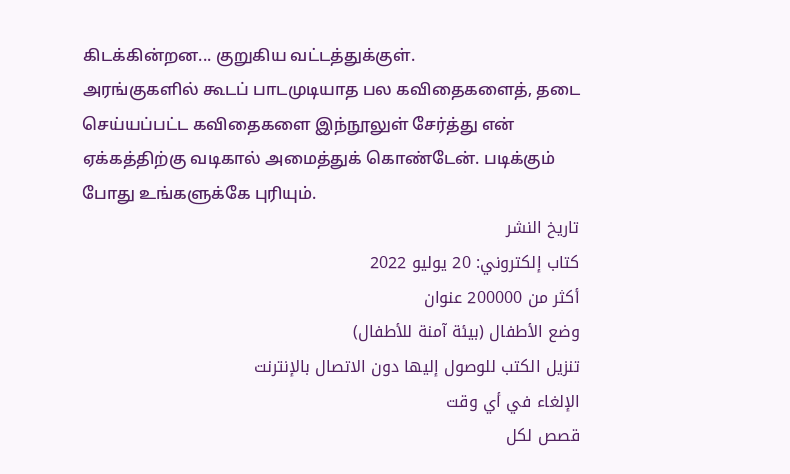கிடக்கின்றன... குறுகிய வட்டத்துக்குள்.
அரங்குகளில் கூடப் பாடமுடியாத பல கவிதைகளைத், தடை செய்யப்பட்ட கவிதைகளை இந்நூலுள் சேர்த்து என் ஏக்கத்திற்கு வடிகால் அமைத்துக் கொண்டேன். படிக்கும் போது உங்களுக்கே புரியும்.
تاريخ النشر
كتاب إلكتروني: 20 يوليو 2022
أكثر من 200000 عنوان
وضع الأطفال (بيئة آمنة للأطفال)
تنزيل الكتب للوصول إليها دون الاتصال بالإنترنت
الإلغاء في أي وقت
قصص لكل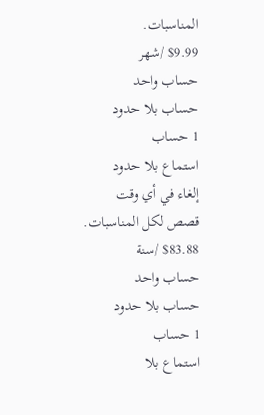المناسبات.
$9.99 /شهر
حساب واحد
حساب بلا حدود
1 حساب
استماع بلا حدود
إلغاء في أي وقت
قصص لكل المناسبات.
$83.88 /سنة
حساب واحد
حساب بلا حدود
1 حساب
استماع بلا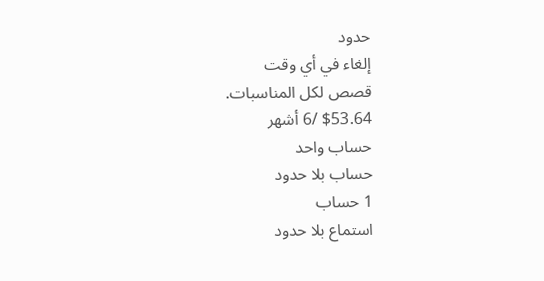حدود
إلغاء في أي وقت
قصص لكل المناسبات.
$53.64 /6 أشهر
حساب واحد
حساب بلا حدود
1 حساب
استماع بلا حدود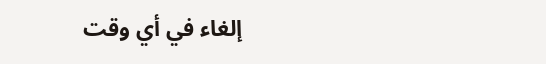إلغاء في أي وقت